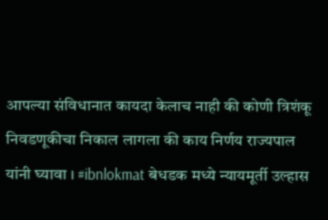आपल्या संविधानात कायदा केलाच नाही की कोणी त्रिशंकू निवडणूकीचा निकाल लागला की काय निर्णय राज्यपाल यांनी घ्यावा । #ibnlokmat बेधडक मध्ये न्यायमूर्ती उल्हास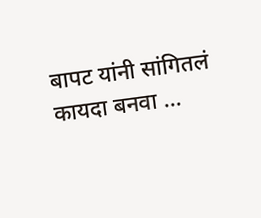बापट यांनी सांगितलं कायदा बनवा ...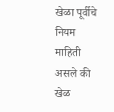खेळा पूर्वीचे नियम माहिती असले की खेळ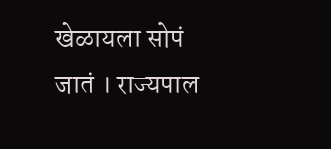खेळायला सोपं जातं । राज्यपाल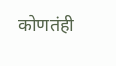कोणतंही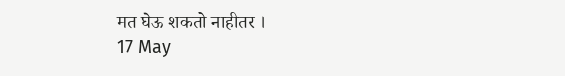मत घेऊ शकतो नाहीतर ।
17 May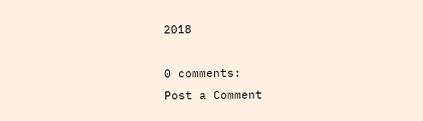2018

0 comments:
Post a Comment